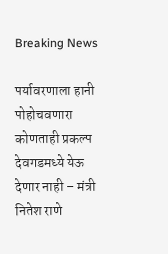Breaking News

पर्यावरणाला हानी पोहोचवणारा कोणताही प्रकल्प देवगडमध्ये येऊ देणार नाही – मंत्री नितेश राणे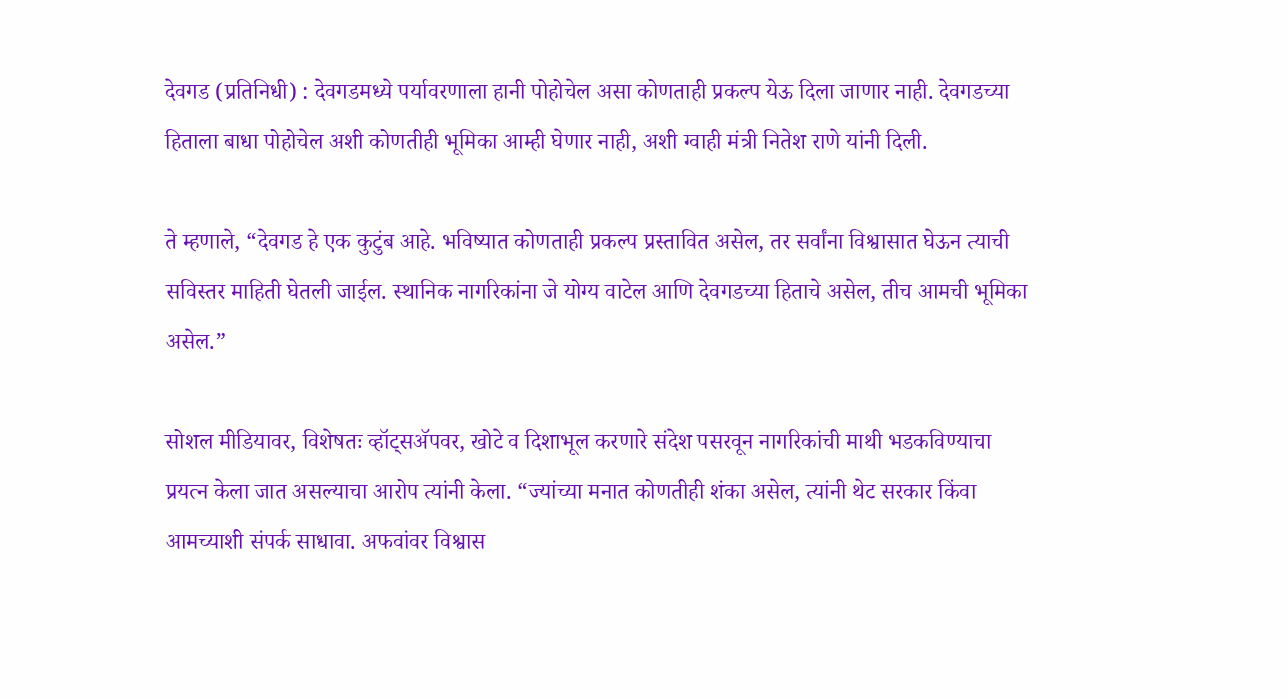देवगड (प्रतिनिधी) : देवगडमध्ये पर्यावरणाला हानी पोहोचेल असा कोणताही प्रकल्प येऊ दिला जाणार नाही. देवगडच्या हिताला बाधा पोहोचेल अशी कोणतीही भूमिका आम्ही घेणार नाही, अशी ग्वाही मंत्री नितेश राणे यांनी दिली.

ते म्हणाले, “देवगड हे एक कुटुंब आहे. भविष्यात कोणताही प्रकल्प प्रस्तावित असेल, तर सर्वांना विश्वासात घेऊन त्याची सविस्तर माहिती घेतली जाईल. स्थानिक नागरिकांना जे योग्य वाटेल आणि देवगडच्या हिताचे असेल, तीच आमची भूमिका असेल.”

सोशल मीडियावर, विशेषतः व्हॉट्सॲपवर, खोटे व दिशाभूल करणारे संदेश पसरवून नागरिकांची माथी भडकविण्याचा प्रयत्न केला जात असल्याचा आरोप त्यांनी केला. “ज्यांच्या मनात कोणतीही शंका असेल, त्यांनी थेट सरकार किंवा आमच्याशी संपर्क साधावा. अफवांवर विश्वास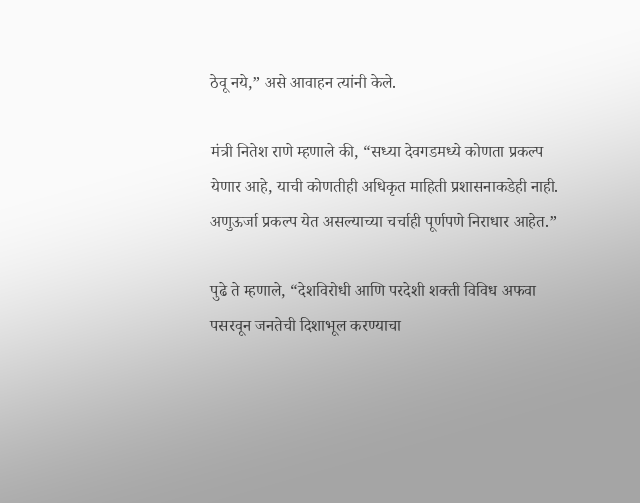ठेवू नये,” असे आवाहन त्यांनी केले.

मंत्री नितेश राणे म्हणाले की, “सध्या देवगडमध्ये कोणता प्रकल्प येणार आहे, याची कोणतीही अधिकृत माहिती प्रशासनाकडेही नाही. अणुऊर्जा प्रकल्प येत असल्याच्या चर्चाही पूर्णपणे निराधार आहेत.”

पुढे ते म्हणाले, “देशविरोधी आणि परदेशी शक्ती विविध अफवा पसरवून जनतेची दिशाभूल करण्याचा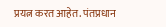प्रयत्न करत आहेत. पंतप्रधान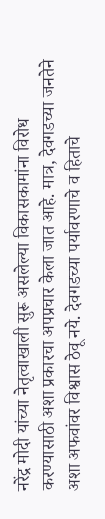नरेंद्र मोदी यांच्या नेतृत्वाखाली सुरू असलेल्या विकासकामांना विरोध करण्यासाठी अशा प्रकारचा अपप्रचार केला जात आहे. मात्र, देवगडच्या जनतेने अशा अफवांवर विश्वास ठेवू नये. देवगडच्या पर्यावरणाचे व हिताचे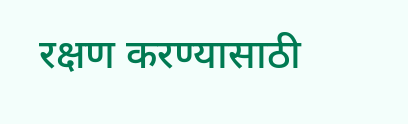रक्षण करण्यासाठी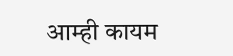आम्ही कायम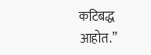कटिबद्ध आहोत.”